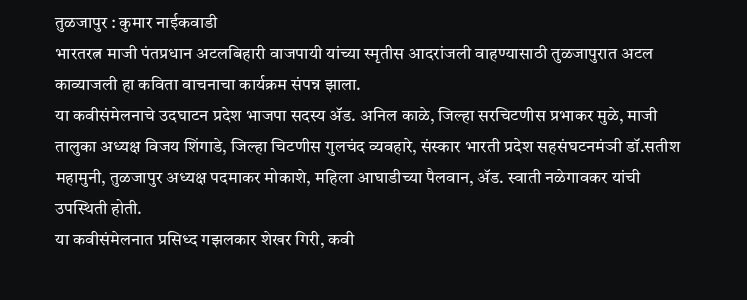तुळजापुर : कुमार नाईकवाडी
भारतरत्न माजी पंतप्रधान अटलबिहारी वाजपायी यांच्या स्मृतीस आदरांजली वाहण्यासाठी तुळजापुरात अटल काव्याजली हा कविता वाचनाचा कार्यक्रम संपन्न झाला.
या कवीसंमेलनाचे उदघाटन प्रदेश भाजपा सदस्य ॲड. अनिल काळे, जिल्हा सरचिटणीस प्रभाकर मुळे, माजी तालुका अध्यक्ष विजय शिंगाडे, जिल्हा चिटणीस गुलचंद व्यवहारे, संस्कार भारती प्रदेश सहसंघटनमंञी डॉ.सतीश महामुनी, तुळजापुर अध्यक्ष पदमाकर मोकाशे, महिला आघाडीच्या पैलवान, ॲड. स्वाती नळेगावकर यांची उपस्थिती होती.
या कवीसंमेलनात प्रसिध्द गझलकार शेखर गिरी, कवी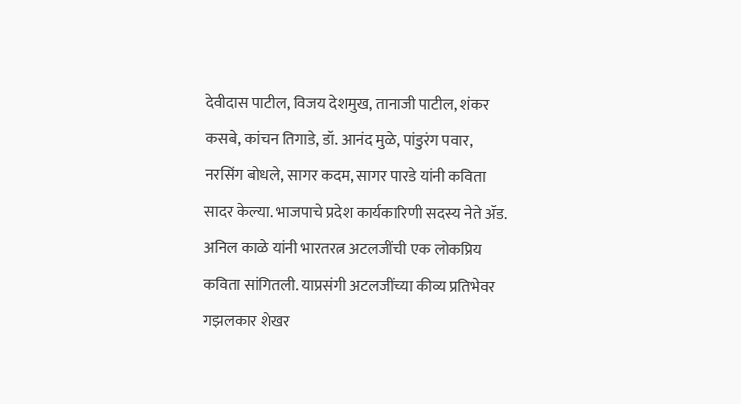देवीदास पाटील, विजय देशमुख, तानाजी पाटील, शंकर कसबे, कांचन तिगाडे, डॉ. आनंद मुळे, पांडुरंग पवार, नरसिंग बोधले, सागर कदम, सागर पारडे यांनी कविता सादर केल्या. भाजपाचे प्रदेश कार्यकारिणी सदस्य नेते ॲड. अनिल काळे यांनी भारतरत्न अटलजींची एक लोकप्रिय कविता सांगितली. याप्रसंगी अटलजींच्या कीव्य प्रतिभेवर गझलकार शेखर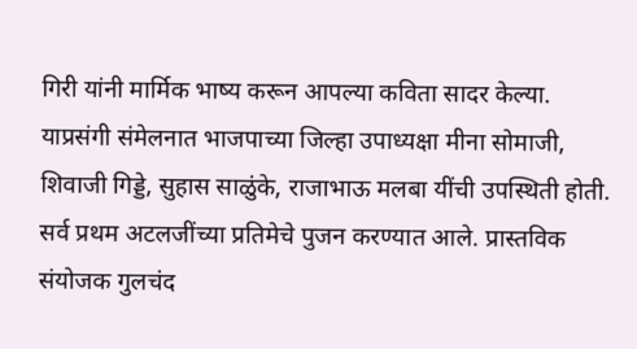गिरी यांनी मार्मिक भाष्य करून आपल्या कविता सादर केल्या.
याप्रसंगी संमेलनात भाजपाच्या जिल्हा उपाध्यक्षा मीना सोमाजी, शिवाजी गिड्डे, सुहास साळुंके, राजाभाऊ मलबा यींची उपस्थिती होती. सर्व प्रथम अटलजींच्या प्रतिमेचे पुजन करण्यात आले. प्रास्तविक संयोजक गुलचंद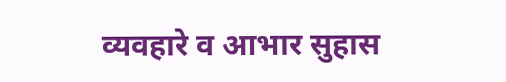व्यवहारे व आभार सुहास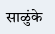साळुंके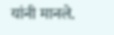यांनी मानले.